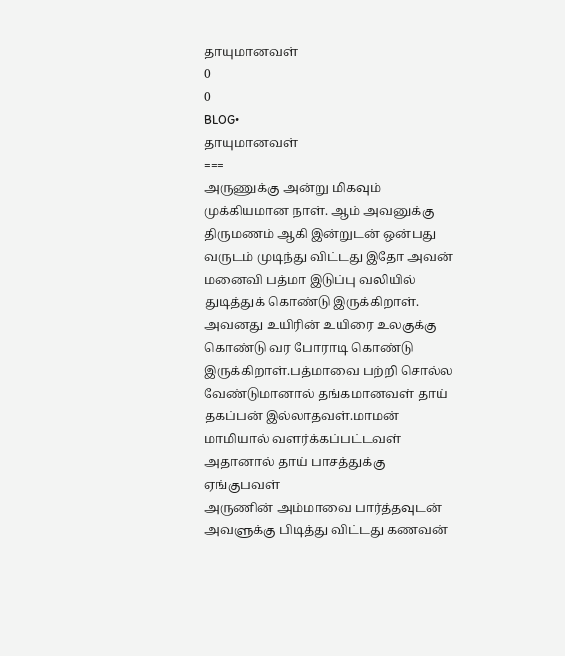தாயுமானவள்
0
0
BLOG•
தாயுமானவள்
===
அருணுக்கு அன்று மிகவும் முக்கியமான நாள். ஆம் அவனுக்கு திருமணம் ஆகி இன்றுடன் ஒன்பது வருடம் முடிந்து விட்டது இதோ அவன் மனைவி பத்மா இடுப்பு வலியில் துடித்துக் கொண்டு இருக்கிறாள். அவனது உயிரின் உயிரை உலகுக்கு கொண்டு வர போராடி கொண்டு இருக்கிறாள்.பத்மாவை பற்றி சொல்ல வேண்டுமானால் தங்கமானவள் தாய் தகப்பன் இல்லாதவள்.மாமன் மாமியால் வளர்க்கப்பட்டவள் அதானால் தாய் பாசத்துக்கு
ஏங்குபவள்
அருணின் அம்மாவை பார்த்தவுடன் அவளுக்கு பிடித்து விட்டது கணவன்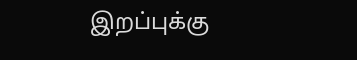இறப்புக்கு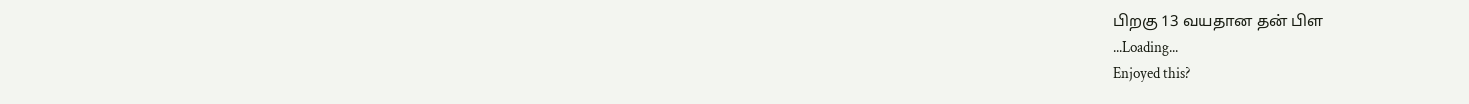பிறகு 13 வயதான தன் பிள
...Loading...
Enjoyed this?